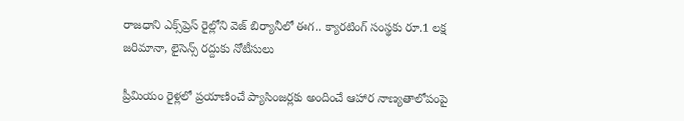రాజధాని ఎక్స్‌ప్రెస్ రైల్లోని వెజ్ బిర్యానీలో ఈగ.. క్యారటింగ్ సంస్థకు రూ.1 లక్ష జరిమానా, లైసెన్స్ రద్దుకు నోటీసులు

ప్రీమియం రైళ్లలో ప్రయాణించే ప్యాసింజర్లకు అందించే ఆహార నాణ్యతాలోపంపై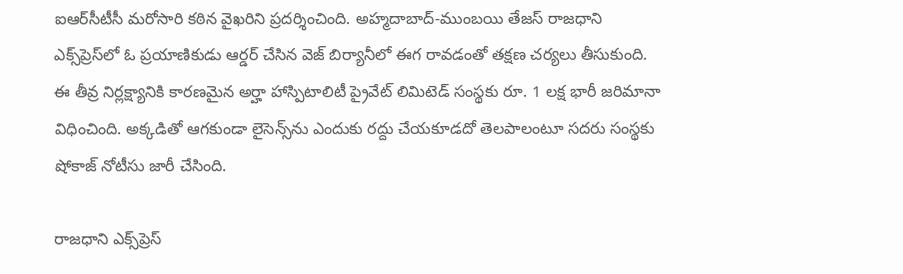ఐఆర్‌సీటీసీ మరోసారి కఠిన వైఖరిని ప్రదర్శించింది. అహ్మదాబాద్‌-ముంబయి తేజస్‌ రాజధాని ఎక్స్‌ప్రెస్‌లో ఓ ప్రయాణికుడు ఆర్డర్ చేసిన వెజ్ బిర్యానీలో ఈగ రావడంతో తక్షణ చర్యలు తీసుకుంది. ఈ తీవ్ర నిర్లక్ష్యానికి కారణమైన అర్హా హాస్పిటాలిటీ ప్రైవేట్ లిమిటెడ్ సంస్థకు రూ. 1 లక్ష భారీ జరిమానా విధించింది. అక్కడితో ఆగకుండా లైసెన్స్‌ను ఎందుకు రద్దు చేయకూడదో తెలపాలంటూ సదరు సంస్థకు షోకాజ్ నోటీసు జారీ చేసింది.

రాజధాని ఎక్స్‌ప్రెస్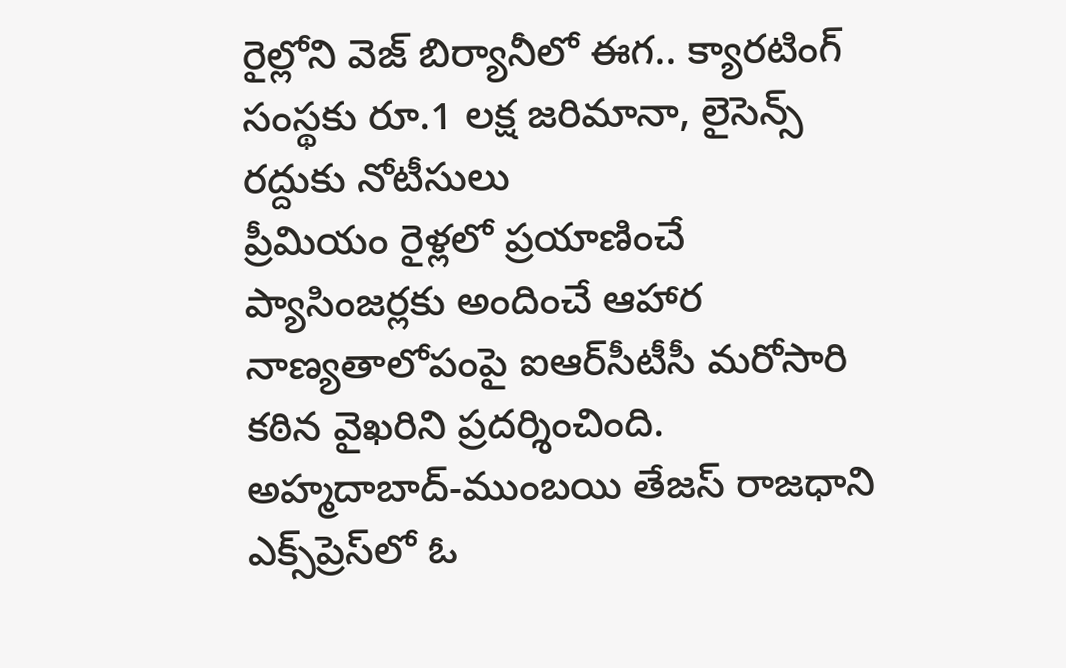రైల్లోని వెజ్ బిర్యానీలో ఈగ.. క్యారటింగ్ సంస్థకు రూ.1 లక్ష జరిమానా, లైసెన్స్ రద్దుకు నోటీసులు
ప్రీమియం రైళ్లలో ప్రయాణించే ప్యాసింజర్లకు అందించే ఆహార నాణ్యతాలోపంపై ఐఆర్‌సీటీసీ మరోసారి కఠిన వైఖరిని ప్రదర్శించింది. అహ్మదాబాద్‌-ముంబయి తేజస్‌ రాజధాని ఎక్స్‌ప్రెస్‌లో ఓ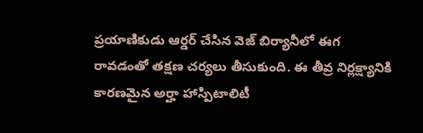ప్రయాణికుడు ఆర్డర్ చేసిన వెజ్ బిర్యానీలో ఈగ రావడంతో తక్షణ చర్యలు తీసుకుంది. ఈ తీవ్ర నిర్లక్ష్యానికి కారణమైన అర్హా హాస్పిటాలిటీ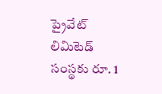ప్రైవేట్ లిమిటెడ్ సంస్థకు రూ. 1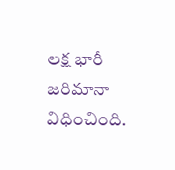లక్ష భారీ జరిమానా విధించింది.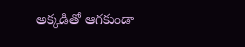అక్కడితో ఆగకుండా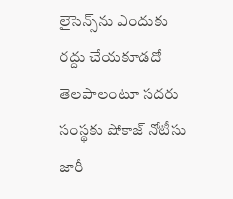లైసెన్స్‌ను ఎందుకు రద్దు చేయకూడదో తెలపాలంటూ సదరు సంస్థకు షోకాజ్ నోటీసు జారీ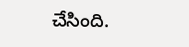చేసింది.